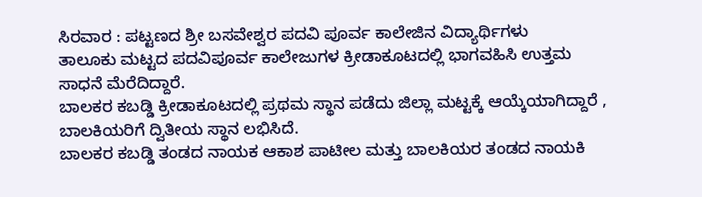ಸಿರವಾರ : ಪಟ್ಟಣದ ಶ್ರೀ ಬಸವೇಶ್ವರ ಪದವಿ ಪೂರ್ವ ಕಾಲೇಜಿನ ವಿದ್ಯಾರ್ಥಿಗಳು
ತಾಲೂಕು ಮಟ್ಟದ ಪದವಿಪೂರ್ವ ಕಾಲೇಜುಗಳ ಕ್ರೀಡಾಕೂಟದಲ್ಲಿ ಭಾಗವಹಿಸಿ ಉತ್ತಮ ಸಾಧನೆ ಮೆರೆದಿದ್ದಾರೆ.
ಬಾಲಕರ ಕಬಡ್ಡಿ ಕ್ರೀಡಾಕೂಟದಲ್ಲಿ ಪ್ರಥಮ ಸ್ಥಾನ ಪಡೆದು ಜಿಲ್ಲಾ ಮಟ್ಟಕ್ಕೆ ಆಯ್ಕೆಯಾಗಿದ್ದಾರೆ , ಬಾಲಕಿಯರಿಗೆ ದ್ವಿತೀಯ ಸ್ಥಾನ ಲಭಿಸಿದೆ.
ಬಾಲಕರ ಕಬಡ್ಡಿ ತಂಡದ ನಾಯಕ ಆಕಾಶ ಪಾಟೀಲ ಮತ್ತು ಬಾಲಕಿಯರ ತಂಡದ ನಾಯಕಿ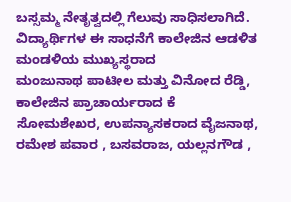ಬಸ್ಸಮ್ಮ ನೇತೃತ್ವದಲ್ಲಿ ಗೆಲುವು ಸಾಧಿಸಲಾಗಿದೆ.
ವಿದ್ಯಾರ್ಥಿಗಳ ಈ ಸಾಧನೆಗೆ ಕಾಲೇಜಿನ ಆಡಳಿತ ಮಂಡಳಿಯ ಮುಖ್ಯಸ್ಥರಾದ
ಮಂಜುನಾಥ ಪಾಟೀಲ ಮತ್ತು ವಿನೋದ ರೆಡ್ಡಿ, ಕಾಲೇಜಿನ ಪ್ರಾಚಾರ್ಯರಾದ ಕೆ ಸೋಮಶೇಖರ, ಉಪನ್ಯಾಸಕರಾದ ವೈಜನಾಥ, ರಮೇಶ ಪವಾರ , ಬಸವರಾಜ, ಯಲ್ಲನಗೌಡ ,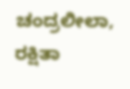ಚಂದ್ರಲೀಲಾ, ರಕ್ಷಿತಾ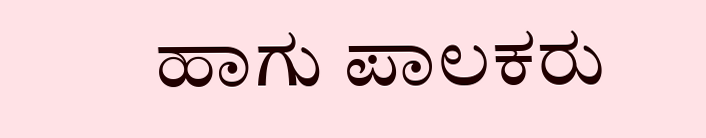ಹಾಗು ಪಾಲಕರು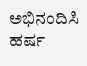ಅಭಿನಂದಿಸಿ ಹರ್ಷ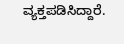ವ್ಯಕ್ತಪಡಿಸಿದ್ದಾರೆ.